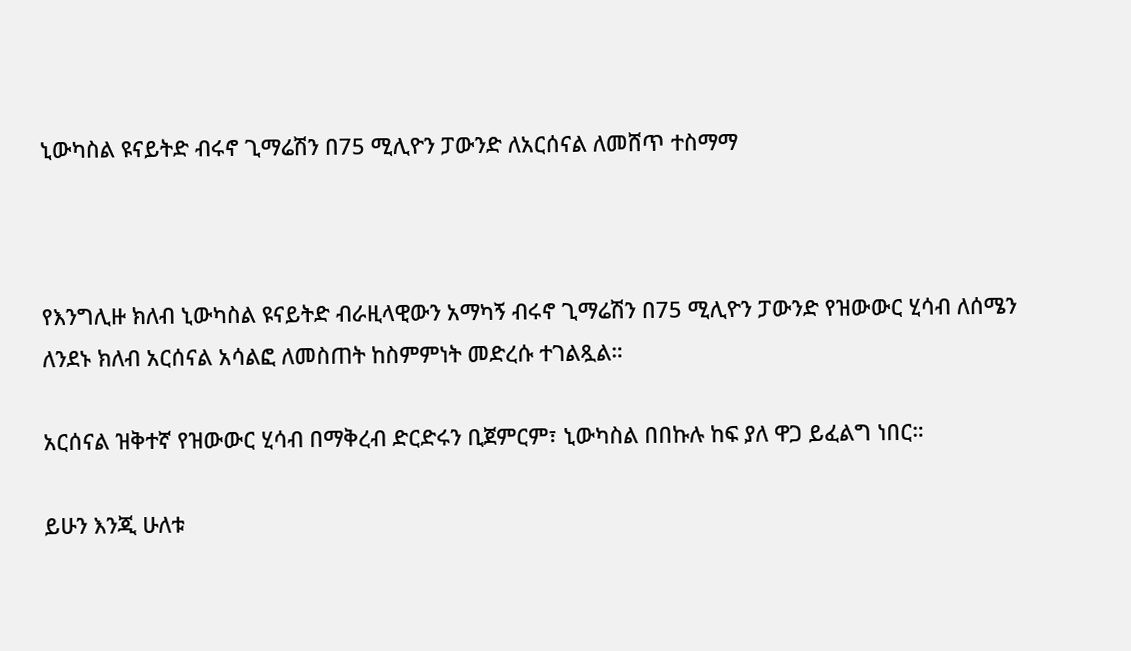ኒውካስል ዩናይትድ ብሩኖ ጊማሬሽን በ75 ሚሊዮን ፓውንድ ለአርሰናል ለመሸጥ ተስማማ



የእንግሊዙ ክለብ ኒውካስል ዩናይትድ ብራዚላዊውን አማካኝ ብሩኖ ጊማሬሽን በ75 ሚሊዮን ፓውንድ የዝውውር ሂሳብ ለሰሜን ለንደኑ ክለብ አርሰናል አሳልፎ ለመስጠት ከስምምነት መድረሱ ተገልጿል።

አርሰናል ዝቅተኛ የዝውውር ሂሳብ በማቅረብ ድርድሩን ቢጀምርም፣ ኒውካስል በበኩሉ ከፍ ያለ ዋጋ ይፈልግ ነበር።

ይሁን እንጂ ሁለቱ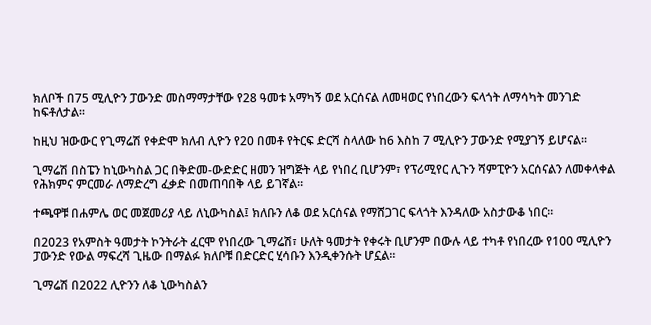ክለቦች በ75 ሚሊዮን ፓውንድ መስማማታቸው የ28 ዓመቱ አማካኝ ወደ አርሰናል ለመዛወር የነበረውን ፍላጎት ለማሳካት መንገድ ከፍቶለታል።

ከዚህ ዝውውር የጊማሬሽ የቀድሞ ክለብ ሊዮን የ20 በመቶ የትርፍ ድርሻ ስላለው ከ6 እስከ 7 ሚሊዮን ፓውንድ የሚያገኝ ይሆናል።

ጊማሬሽ በስፔን ከኒውካስል ጋር በቅድመ-ውድድር ዘመን ዝግጅት ላይ የነበረ ቢሆንም፣ የፕሪሚየር ሊጉን ሻምፒዮን አርሰናልን ለመቀላቀል የሕክምና ምርመራ ለማድረግ ፈቃድ በመጠባበቅ ላይ ይገኛል።

ተጫዋቹ በሐምሌ ወር መጀመሪያ ላይ ለኒውካስል፤ ክለቡን ለቆ ወደ አርሰናል የማሸጋገር ፍላጎት እንዳለው አስታውቆ ነበር።

በ2023 የአምስት ዓመታት ኮንትራት ፈርሞ የነበረው ጊማሬሽ፣ ሁለት ዓመታት የቀሩት ቢሆንም በውሉ ላይ ተካቶ የነበረው የ100 ሚሊዮን ፓውንድ የውል ማፍረሻ ጊዜው በማልፉ ክለቦቹ በድርድር ሂሳቡን እንዲቀንሱት ሆኗል።

ጊማሬሽ በ2022 ሊዮንን ለቆ ኒውካስልን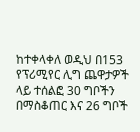ከተቀላቀለ ወዲህ በ153 የፕሪሚየር ሊግ ጨዋታዎች ላይ ተሰልፎ 30 ግቦችን በማስቆጠር እና 26 ግቦች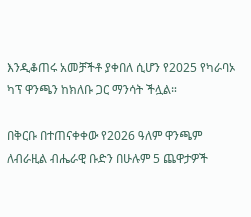እንዲቆጠሩ አመቻችቶ ያቀበለ ሲሆን የ2025 የካራባኦ ካፕ ዋንጫን ከክለቡ ጋር ማንሳት ችሏል።

በቅርቡ በተጠናቀቀው የ2026 ዓለም ዋንጫም ለብራዚል ብሔራዊ ቡድን በሁሉም 5 ጨዋታዎች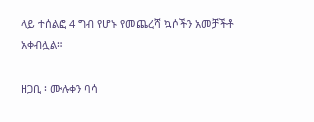ላይ ተሰልፎ 4 ግብ የሆኑ የመጨረሻ ኳሶችን አመቻችቶ አቀብሏል።

ዘጋቢ ፡ ሙሉቀን ባሳ